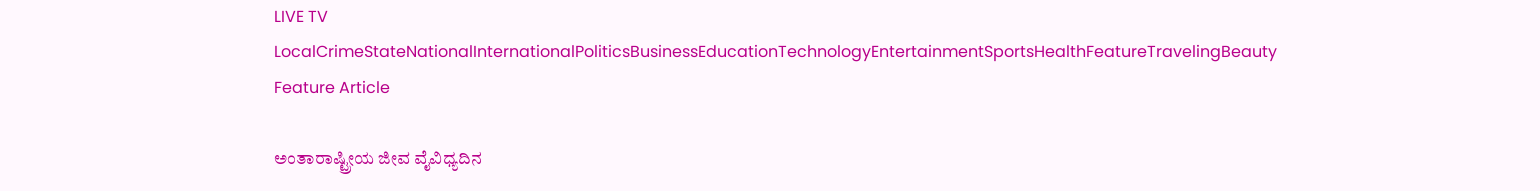LIVE TV LocalCrimeStateNationalInternationalPoliticsBusinessEducationTechnologyEntertainmentSportsHealthFeatureTravelingBeauty
Feature Article

ಅಂತಾರಾಷ್ಟ್ರೀಯ ಜೀವ ವೈವಿಧ್ಯದಿನ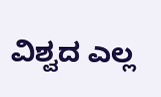ವಿಶ್ವದ ಎಲ್ಲ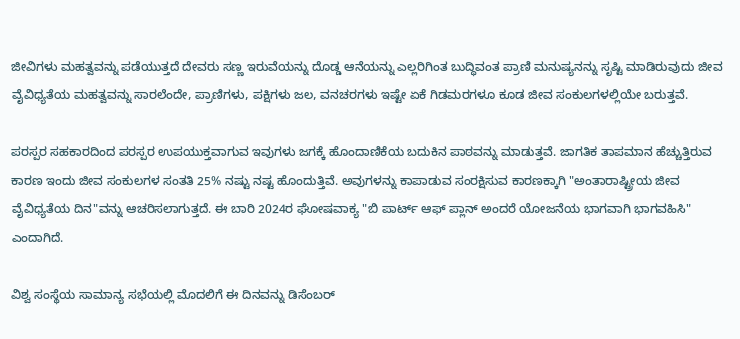ಜೀವಿಗಳು ಮಹತ್ವವನ್ನು ಪಡೆಯುತ್ತದೆ ದೇವರು ಸಣ್ಣ ಇರುವೆಯನ್ನು ದೊಡ್ಡ ಆನೆಯನ್ನು ಎಲ್ಲರಿಗಿಂತ ಬುದ್ಧಿವಂತ ಪ್ರಾಣಿ ಮನುಷ್ಯನನ್ನು ಸೃಷ್ಟಿ ಮಾಡಿರುವುದು ಜೀವ ವೈವಿಧ್ಯತೆಯ ಮಹತ್ವವನ್ನು ಸಾರಲೆಂದೇ, ಪ್ರಾಣಿಗಳು, ಪಕ್ಷಿಗಳು ಜಲ, ವನಚರಗಳು ಇಷ್ಟೇ ಏಕೆ ಗಿಡಮರಗಳೂ ಕೂಡ ಜೀವ ಸಂಕುಲಗಳಲ್ಲಿಯೇ ಬರುತ್ತವೆ.

ಪರಸ್ಪರ ಸಹಕಾರದಿಂದ ಪರಸ್ಪರ ಉಪಯುಕ್ತವಾಗುವ ಇವುಗಳು ಜಗಕ್ಕೆ ಹೊಂದಾಣಿಕೆಯ ಬದುಕಿನ ಪಾಠವನ್ನು ಮಾಡುತ್ತವೆ. ಜಾಗತಿಕ ತಾಪಮಾನ ಹೆಚ್ಚುತ್ತಿರುವ ಕಾರಣ ಇಂದು ಜೀವ ಸಂಕುಲಗಳ ಸಂತತಿ 25% ನಷ್ಟು ನಷ್ಟ ಹೊಂದುತ್ತಿವೆ. ಅವುಗಳನ್ನು ಕಾಪಾಡುವ ಸಂರಕ್ಷಿಸುವ ಕಾರಣಕ್ಕಾಗಿ "ಅಂತಾರಾಷ್ಟ್ರೀಯ ಜೀವ ವೈವಿಧ್ಯತೆಯ ದಿನ"ವನ್ನು ಆಚರಿಸಲಾಗುತ್ತದೆ. ಈ ಬಾರಿ 2024ರ ಘೋಷವಾಕ್ಯ "ಬಿ ಪಾರ್ಟ್ ಆಫ್ ಪ್ಲಾನ್ ಅಂದರೆ ಯೋಜನೆಯ ಭಾಗವಾಗಿ ಭಾಗವಹಿಸಿ" ಎಂದಾಗಿದೆ.

ವಿಶ್ವ ಸಂಸ್ಥೆಯ ಸಾಮಾನ್ಯ ಸಭೆಯಲ್ಲಿ ಮೊದಲಿಗೆ ಈ ದಿನವನ್ನು ಡಿಸೆಂಬರ್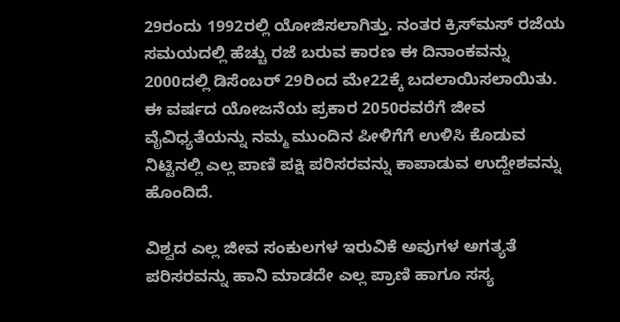29ರಂದು 1992ರಲ್ಲಿ ಯೋಜಿಸಲಾಗಿತ್ತು. ನಂತರ ಕ್ರಿಸ್‍ಮಸ್ ರಜೆಯ ಸಮಯದಲ್ಲಿ ಹೆಚ್ಚು ರಜೆ ಬರುವ ಕಾರಣ ಈ ದಿನಾಂಕವನ್ನು 2000ದಲ್ಲಿ ಡಿಸೆಂಬರ್ 29ರಿಂದ ಮೇ22ಕ್ಕೆ ಬದಲಾಯಿಸಲಾಯಿತು. ಈ ವರ್ಷದ ಯೋಜನೆಯ ಪ್ರಕಾರ 2050ರವರೆಗೆ ಜೀವ ವೈವಿಧ್ಯತೆಯನ್ನು ನಮ್ಮ ಮುಂದಿನ ಪೀಳಿಗೆಗೆ ಉಳಿಸಿ ಕೊಡುವ ನಿಟ್ಟಿನಲ್ಲಿ ಎಲ್ಲ ಪಾಣಿ ಪಕ್ಷಿ ಪರಿಸರವನ್ನು ಕಾಪಾಡುವ ಉದ್ದೇಶವನ್ನು ಹೊಂದಿದೆ.

ವಿಶ್ವದ ಎಲ್ಲ ಜೀವ ಸಂಕುಲಗಳ ಇರುವಿಕೆ ಅವುಗಳ ಅಗತ್ಯತೆ ಪರಿಸರವನ್ನು ಹಾನಿ ಮಾಡದೇ ಎಲ್ಲ ಪ್ರಾಣಿ ಹಾಗೂ ಸಸ್ಯ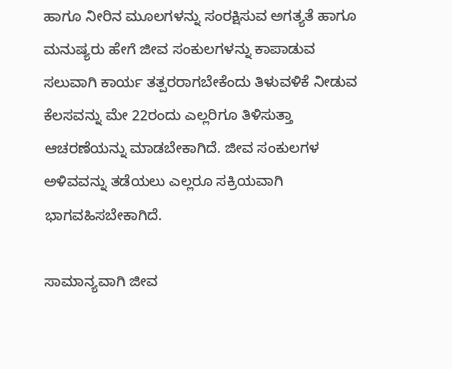ಹಾಗೂ ನೀರಿನ ಮೂಲಗಳನ್ನು ಸಂರಕ್ಷಿಸುವ ಅಗತ್ಯತೆ ಹಾಗೂ ಮನುಷ್ಯರು ಹೇಗೆ ಜೀವ ಸಂಕುಲಗಳನ್ನು ಕಾಪಾಡುವ ಸಲುವಾಗಿ ಕಾರ್ಯ ತತ್ಪರರಾಗಬೇಕೆಂದು ತಿಳುವಳಿಕೆ ನೀಡುವ ಕೆಲಸವನ್ನು ಮೇ 22ರಂದು ಎಲ್ಲರಿಗೂ ತಿಳಿಸುತ್ತಾ ಆಚರಣೆಯನ್ನು ಮಾಡಬೇಕಾಗಿದೆ. ಜೀವ ಸಂಕುಲಗಳ ಅಳಿವವನ್ನು ತಡೆಯಲು ಎಲ್ಲರೂ ಸಕ್ರಿಯವಾಗಿ ಭಾಗವಹಿಸಬೇಕಾಗಿದೆ.

ಸಾಮಾನ್ಯವಾಗಿ ಜೀವ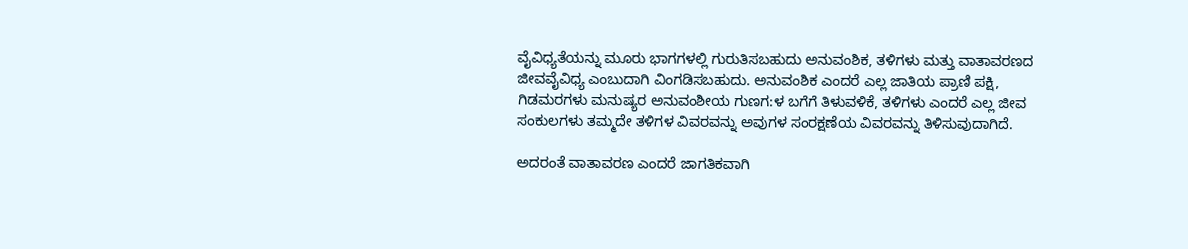ವೈವಿಧ್ಯತೆಯನ್ನು ಮೂರು ಭಾಗಗಳಲ್ಲಿ ಗುರುತಿಸಬಹುದು ಅನುವಂಶಿಕ, ತಳಿಗಳು ಮತ್ತು ವಾತಾವರಣದ ಜೀವವೈವಿಧ್ಯ ಎಂಬುದಾಗಿ ವಿಂಗಡಿಸಬಹುದು. ಅನುವಂಶಿಕ ಎಂದರೆ ಎಲ್ಲ ಜಾತಿಯ ಪ್ರಾಣಿ ಪಕ್ಷಿ, ಗಿಡಮರಗಳು ಮನುಷ್ಯರ ಅನುವಂಶೀಯ ಗುಣಗ:ಳ ಬಗೆಗೆ ತಿಳುವಳಿಕೆ, ತಳಿಗಳು ಎಂದರೆ ಎಲ್ಲ ಜೀವ ಸಂಕುಲಗಳು ತಮ್ಮದೇ ತಳಿಗಳ ವಿವರವನ್ನು ಅವುಗಳ ಸಂರಕ್ಷಣೆಯ ವಿವರವನ್ನು ತಿಳಿಸುವುದಾಗಿದೆ.

ಅದರಂತೆ ವಾತಾವರಣ ಎಂದರೆ ಜಾಗತಿಕವಾಗಿ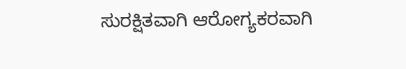ಸುರಕ್ಷಿತವಾಗಿ ಆರೋಗ್ಯಕರವಾಗಿ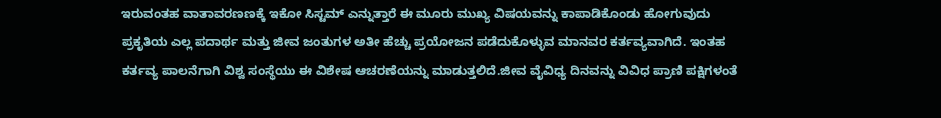ಇರುವಂತಹ ವಾತಾವರಣಣಕ್ಕೆ ಇಕೋ ಸಿಸ್ಟಮ್ ಎನ್ನುತ್ತಾರೆ ಈ ಮೂರು ಮುಖ್ಯ ವಿಷಯವನ್ನು ಕಾಪಾಡಿಕೊಂಡು ಹೋಗುವುದು ಪ್ರಕೃತಿಯ ಎಲ್ಲ ಪದಾರ್ಥ ಮತ್ತು ಜೀವ ಜಂತುಗಳ ಅತೀ ಹೆಚ್ಚು ಪ್ರಯೋಜನ ಪಡೆದುಕೊಳ್ಳುವ ಮಾನವರ ಕರ್ತವ್ಯವಾಗಿದೆ. ಇಂತಹ ಕರ್ತವ್ಯ ಪಾಲನೆಗಾಗಿ ವಿಶ್ವ ಸಂಸ್ಥೆಯು ಈ ವಿಶೇಷ ಆಚರಣೆಯನ್ನು ಮಾಡುತ್ತಲಿದೆ.ಜೀವ ವೈವಿಧ್ಯ ದಿನವನ್ನು ವಿವಿಧ ಪ್ರಾಣಿ ಪಕ್ಷಿಗಳಂತೆ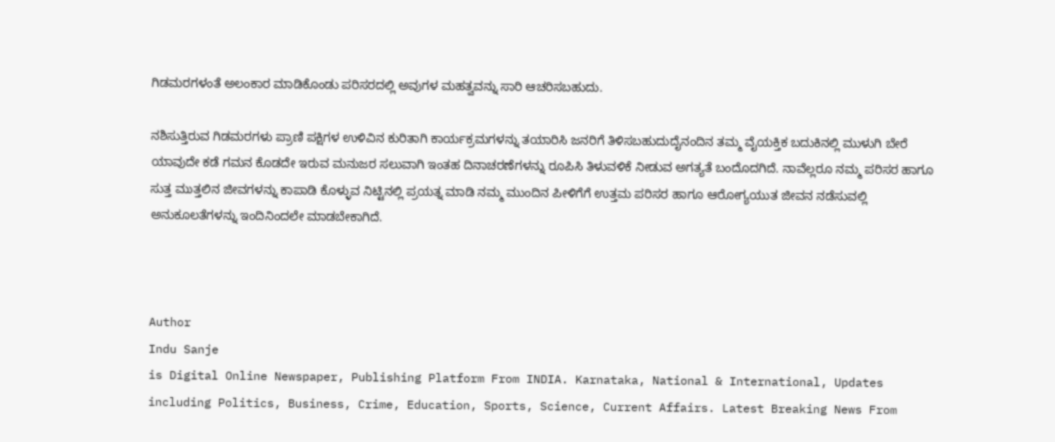ಗಿಡಮರಗಳಂತೆ ಅಲಂಕಾರ ಮಾಡಿಕೊಂಡು ಪರಿಸರದಲ್ಲಿ ಅವುಗಳ ಮಹತ್ವವನ್ನು ಸಾರಿ ಆಚರಿಸಬಹುದು.

ನಶಿಸುತ್ತಿರುವ ಗಿಡಮರಗಳು ಪ್ರಾಣಿ ಪಕ್ಷಿಗಳ ಉಳಿವಿನ ಕುರಿತಾಗಿ ಕಾರ್ಯಕ್ರಮಗಳನ್ನು ತಯಾರಿಸಿ ಜನರಿಗೆ ತಿಳಿಸಬಹುದುದೈನಂದಿನ ತಮ್ಮ ವೈಯಕ್ತಿಕ ಬದುಕಿನಲ್ಲಿ ಮುಳುಗಿ ಬೇರೆ ಯಾವುದೇ ಕಡೆ ಗಮನ ಕೊಡದೇ ಇರುವ ಮನುಜರ ಸಲುವಾಗಿ ಇಂತಹ ದಿನಾಚರಣೆಗಳನ್ನು ರೂಪಿಸಿ ತಿಳುವಳಿಕೆ ನೀಡುವ ಅಗತ್ಯತೆ ಬಂದೊದಗಿದೆ. ನಾವೆಲ್ಲರೂ ನಮ್ಮ ಪರಿಸರ ಹಾಗೂ ಸುತ್ತ ಮುತ್ತಲಿನ ಜೀವಗಳನ್ನು ಕಾಪಾಡಿ ಕೊಳ್ಳುವ ನಿಟ್ಟಿನಲ್ಲಿ ಪ್ರಯತ್ನ ಮಾಡಿ ನಮ್ಮ ಮುಂದಿನ ಪೀಳಿಗೆಗೆ ಉತ್ತಮ ಪರಿಸರ ಹಾಗೂ ಆರೋಗ್ಯಯುತ ಜೀವನ ನಡೆಸುವಲ್ಲಿ ಅನುಕೂಲತೆಗಳನ್ನು ಇಂದಿನಿಂದಲೇ ಮಾಡಬೇಕಾಗಿದೆ.



Author
Indu Sanje
is Digital Online Newspaper, Publishing Platform From INDIA. Karnataka, National & International, Updates including Politics, Business, Crime, Education, Sports, Science, Current Affairs. Latest Breaking News From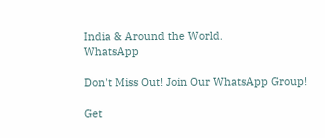India & Around the World.
WhatsApp

Don't Miss Out! Join Our WhatsApp Group!

Get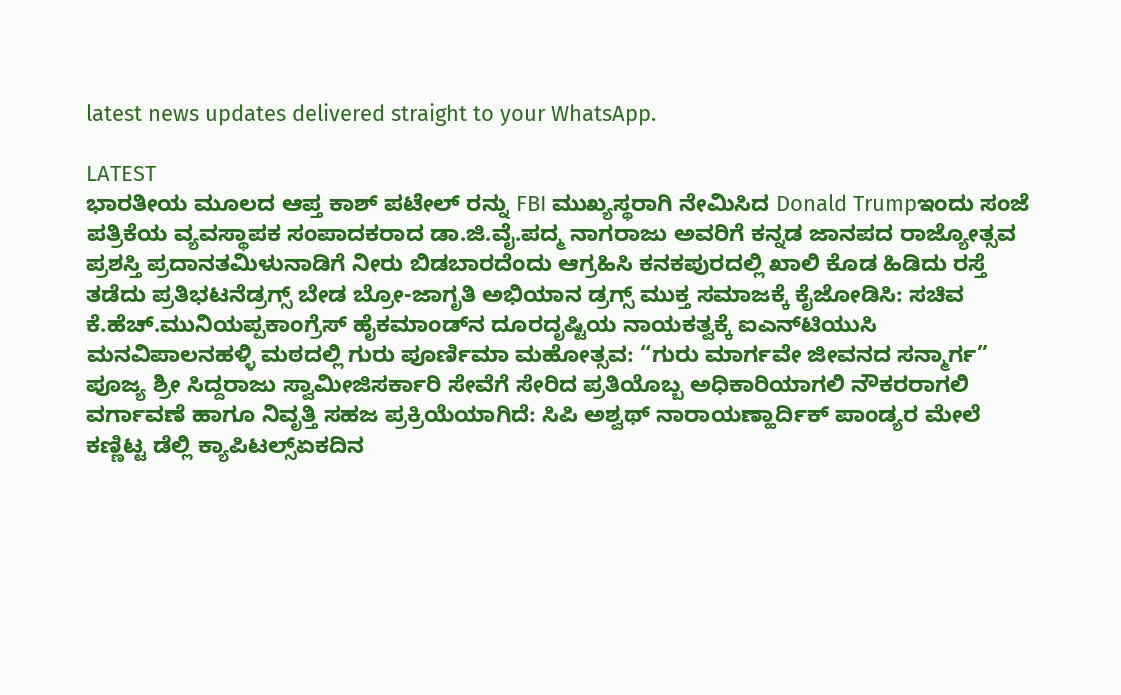latest news updates delivered straight to your WhatsApp.

LATEST
ಭಾರತೀಯ ಮೂಲದ ಆಪ್ತ ಕಾಶ್ ಪಟೇಲ್ ರನ್ನು FBI ಮುಖ್ಯಸ್ಥರಾಗಿ ನೇಮಿಸಿದ Donald Trumpಇಂದು ಸಂಜೆ ಪತ್ರಿಕೆಯ ವ್ಯವಸ್ಥಾಪಕ ಸಂಪಾದಕರಾದ ಡಾ.ಜಿ.ವೈ.ಪದ್ಮ ನಾಗರಾಜು ಅವರಿಗೆ ಕನ್ನಡ ಜಾನಪದ ರಾಜ್ಯೋತ್ಸವ ಪ್ರಶಸ್ತಿ ಪ್ರದಾನತಮಿಳುನಾಡಿಗೆ ನೀರು ಬಿಡಬಾರದೆಂದು ಆಗ್ರಹಿಸಿ ಕನಕಪುರದಲ್ಲಿ ಖಾಲಿ ಕೊಡ ಹಿಡಿದು ರಸ್ತೆ ತಡೆದು ಪ್ರತಿಭಟನೆಡ್ರಗ್ಸ್ ಬೇಡ ಬ್ರೋ-ಜಾಗೃತಿ ಅಭಿಯಾನ ಡ್ರಗ್ಸ್ ಮುಕ್ತ ಸಮಾಜಕ್ಕೆ ಕೈಜೋಡಿಸಿ: ಸಚಿವ ಕೆ.ಹೆಚ್.ಮುನಿಯಪ್ಪಕಾಂಗ್ರೆಸ್ ಹೈಕಮಾಂಡ್‌ನ ದೂರದೃಷ್ಟಿಯ ನಾಯಕತ್ವಕ್ಕೆ ಐಎನ್‌ಟಿಯುಸಿ ಮನವಿಪಾಲನಹಳ್ಳಿ ಮಠದಲ್ಲಿ ಗುರು ಪೂರ್ಣಿಮಾ ಮಹೋತ್ಸವ: “ಗುರು ಮಾರ್ಗವೇ ಜೀವನದ ಸನ್ಮಾರ್ಗ” ಪೂಜ್ಯ ಶ್ರೀ ಸಿದ್ದರಾಜು ಸ್ವಾಮೀಜಿಸರ್ಕಾರಿ ಸೇವೆಗೆ ಸೇರಿದ ಪ್ರತಿಯೊಬ್ಬ ಅಧಿಕಾರಿಯಾಗಲಿ ನೌಕರರಾಗಲಿ ವರ್ಗಾವಣೆ ಹಾಗೂ ನಿವೃತ್ತಿ ಸಹಜ ಪ್ರಕ್ರಿಯೆಯಾಗಿದೆ: ಸಿಪಿ ಅಶ್ವಥ್ ನಾರಾಯಣ್ಹಾರ್ದಿಕ್ ಪಾಂಡ್ಯರ ಮೇಲೆ ಕಣ್ಣಿಟ್ಟ ಡೆಲ್ಲಿ ಕ್ಯಾಪಿಟಲ್ಸ್ಏಕದಿನ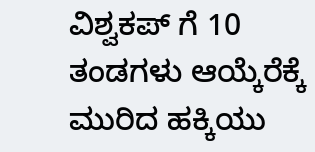ವಿಶ್ವಕಪ್ ಗೆ 10 ತಂಡಗಳು ಆಯ್ಕೆರೆಕ್ಕೆ ಮುರಿದ ಹಕ್ಕಿಯು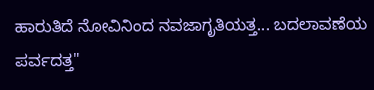ಹಾರುತಿದೆ ನೋವಿನಿಂದ ನವಜಾಗೃತಿಯತ್ತ... ಬದಲಾವಣೆಯ ಪರ್ವದತ್ತ"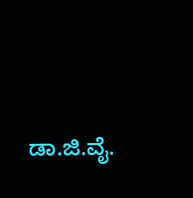ಡಾ.ಜಿ.ವೈ.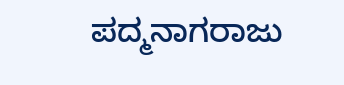ಪದ್ಮನಾಗರಾಜು